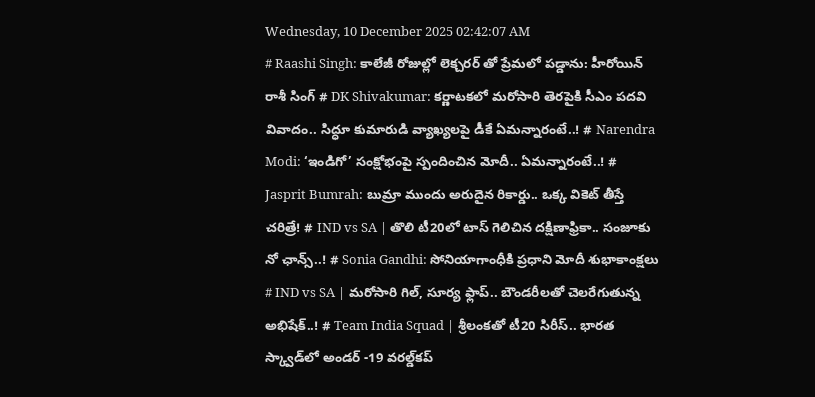Wednesday, 10 December 2025 02:42:07 AM
# Raashi Singh: కాలేజీ రోజుల్లో లెక్చరర్ తో ప్రేమలో పడ్డాను: హీరోయిన్ రాశీ సింగ్ # DK Shivakumar: కర్ణాటకలో మరోసారి తెరపైకి సీఎం పదవి వివాదం.. సిద్ధూ కుమారుడి వ్యాఖ్యలపై డీకే ఏమ‌న్నారంటే..! # Narendra Modi: ‘ఇండిగో’ సంక్షోభంపై స్పందించిన మోదీ.. ఏమన్నారంటే..! # Jasprit Bumrah: బుమ్రా ముందు అరుదైన రికార్డు.. ఒక్క వికెట్ తీస్తే చరిత్రే! # IND vs SA | తొలి టీ20లో టాస్ గెలిచిన దక్షిణాఫ్రికా.. సంజూకు నో ఛాన్స్..! # Sonia Gandhi: సోనియాగాంధీకి ప్రధాని మోదీ శుభాకాంక్షలు # IND vs SA | మరోసారి గిల్, సూర్య ఫ్లాప్.. బౌండరీలతో చెలరేగుతున్న అభిషేక్..! # Team India Squad | శ్రీలంకతో టీ20 సిరీస్‌.. భారత స్క్వాడ్‌లో అండర్ -19 వరల్డ్‌కప్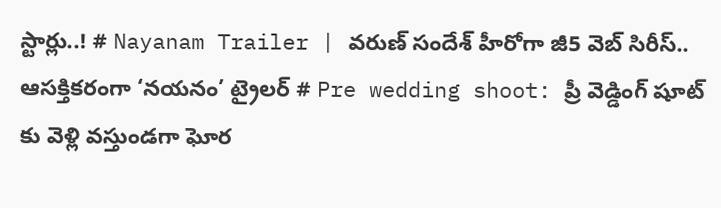స్టార్లు..! # Nayanam Trailer | వ‌రుణ్ సందేశ్ హీరోగా జీ5 వెబ్ సిరీస్.. ఆస‌క్తిక‌రంగా ‘న‌యనం’ ట్రైల‌ర్ # Pre wedding shoot: ప్రీ వెడ్డింగ్ షూట్ కు వెళ్లి వస్తుండగా ఘోర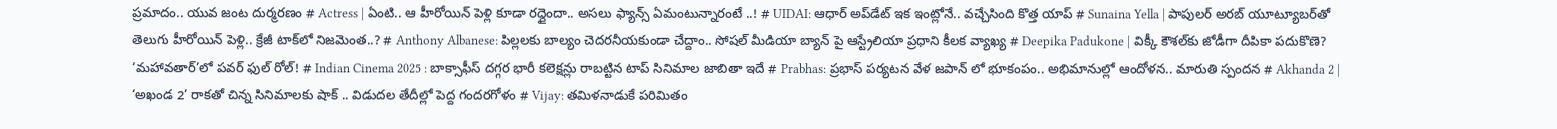ప్రమాదం.. యువ జంట దుర్మరణం # Actress | ఏంటి.. ఆ హీరోయిన్ పెళ్లి కూడా ర‌ద్దైందా.. అస‌లు ఫ్యాన్స్ ఏమంటున్నారంటే ..! # UIDAI: ఆధార్ అప్‌డేట్‌ ఇక ఇంట్లోనే.. వచ్చేసింది కొత్త యాప్ # Sunaina Yella | పాపులర్ అరబ్‌ యూట్యూబర్‌తో తెలుగు హీరోయిన్‌ పెళ్లి.. క్రేజీ టాక్‌లో నిజమెంత..? # Anthony Albanese: పిల్లలకు బాల్యం చెదరనీయకుండా చేద్దాం.. సోషల్ మీడియా బ్యాన్ పై ఆస్ట్రేలియా ప్రధాని కీలక వ్యాఖ్య # Deepika Padukone | విక్కీ కౌశల్‌కు జోడీగా దీపికా పదుకొణె? ‘మహావతార్’లో పవర్ ఫుల్ రోల్! # Indian Cinema 2025 : బాక్సాఫీస్ ద‌గ్గ‌ర‌ భారీ కలెక్షన్లు రాబట్టిన టాప్ సినిమాల జాబితా ఇదే # Prabhas: ప్రభాస్ పర్యటన వేళ జపాన్ లో భూకంపం.. అభిమానుల్లో ఆందోళన.. మారుతి స్పందన # Akhanda 2 | ‘అఖండ 2’ రాకతో చిన్న సినిమాలకు షాక్ .. విడుదల తేదీల్లో పెద్ద గందరగోళం # Vijay: తమిళనాడుకే పరిమితం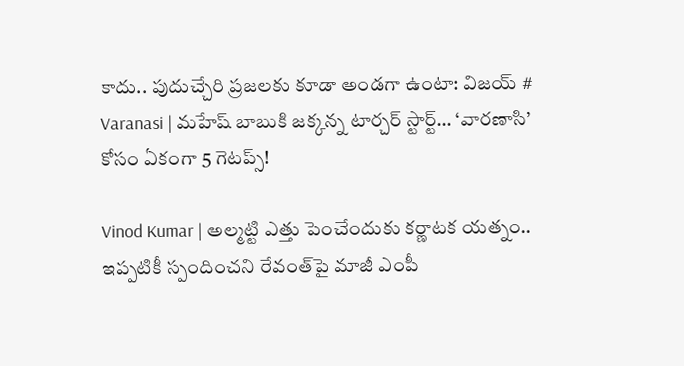కాదు.. పుదుచ్చేరి ప్రజలకు కూడా అండగా ఉంటా: విజయ్ # Varanasi | మహేష్ బాబుకి జక్కన్న టార్చర్ స్టార్ట్… ‘వారణాసి’ కోసం ఏకంగా 5 గెటప్స్!

Vinod Kumar | అల్మ‌ట్టి ఎత్తు పెంచేందుకు క‌ర్ణాట‌క య‌త్నం.. ఇప్ప‌టికీ స్పందించ‌ని రేవంత్‌పై మాజీ ఎంపీ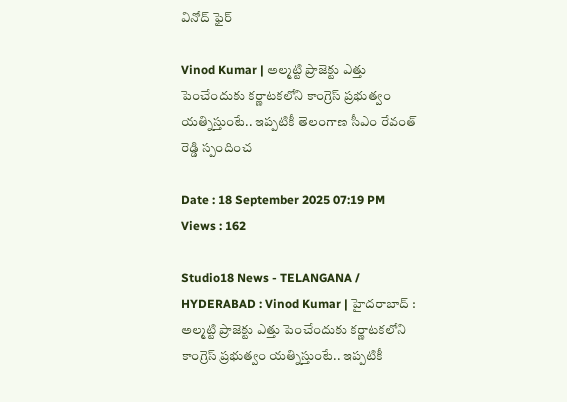వినోద్ ఫైర్

Vinod Kumar | అల్మ‌ట్టి ప్రాజెక్టు ఎత్తు పెంచేందుకు క‌ర్ణాట‌క‌లోని కాంగ్రెస్ ప్ర‌భుత్వం య‌త్నిస్తుంటే.. ఇప్ప‌టికీ తెలంగాణ సీఎం రేవంత్ రెడ్డి స్పందించ‌

Date : 18 September 2025 07:19 PM Views : 162

Studio18 News - TELANGANA / HYDERABAD : Vinod Kumar | హైద‌రాబాద్ : అల్మ‌ట్టి ప్రాజెక్టు ఎత్తు పెంచేందుకు క‌ర్ణాట‌క‌లోని కాంగ్రెస్ ప్ర‌భుత్వం య‌త్నిస్తుంటే.. ఇప్ప‌టికీ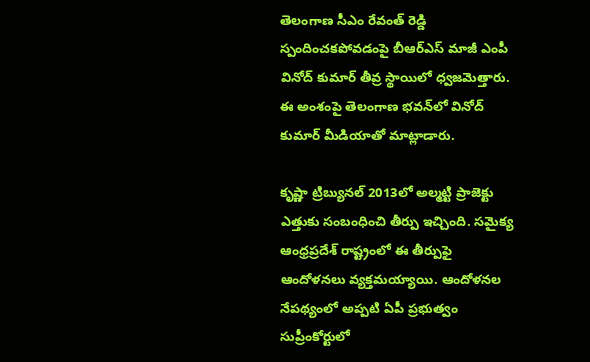తెలంగాణ సీఎం రేవంత్ రెడ్డి స్పందించ‌కపోవ‌డంపై బీఆర్ఎస్ మాజీ ఎంపీ వినోద్ కుమార్ తీవ్ర స్థాయిలో ధ్వ‌జ‌మెత్తారు. ఈ అంశంపై తెలంగాణ భ‌వ‌న్‌లో వినోద్ కుమార్ మీడియాతో మాట్లాడారు.

కృష్ణా ట్రిబ్యునల్ 2013లో అల్మ‌ట్టి ప్రాజెక్టు ఎత్తుకు సంబంధించి తీర్పు ఇచ్చింది. సమైక్య ఆంధ్రప్రదేశ్ రాష్ట్రంలో ఈ తీర్పుఫై ఆందోళనలు వ్యక్తమయ్యాయి. ఆందోళనల నేపథ్యంలో అప్పటి ఏపీ ప్రభుత్వం సుప్రీంకోర్టులో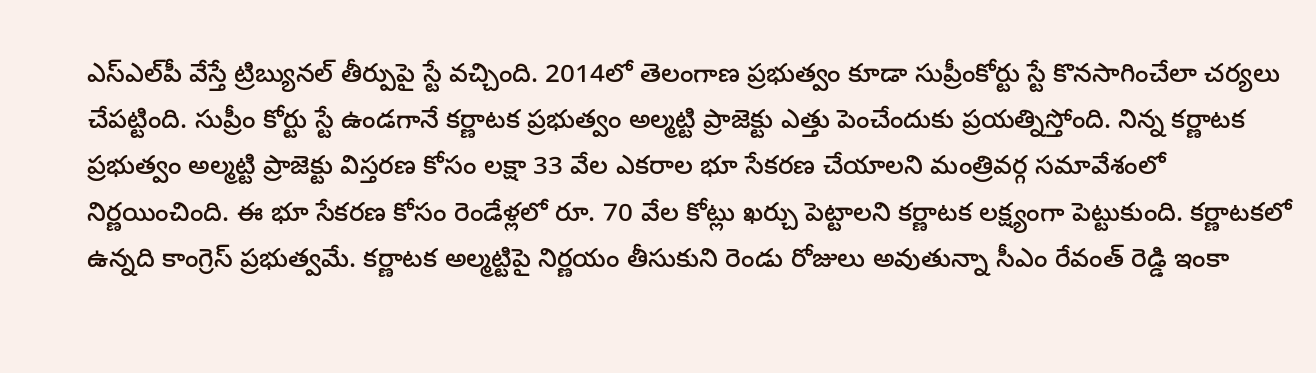ఎస్ఎల్‌పీ వేస్తే ట్రిబ్యునల్ తీర్పుపై స్టే వచ్చింది. 2014లో తెలంగాణ ప్రభుత్వం కూడా సుప్రీంకోర్టు స్టే కొనసాగించేలా చర్యలు చేపట్టింది. సుప్రీం కోర్టు స్టే ఉండగానే కర్ణాటక ప్రభుత్వం అల్మ‌ట్టి ప్రాజెక్టు ఎత్తు పెంచేందుకు ప్రయత్నిస్తోంది. నిన్న కర్ణాటక ప్రభుత్వం అల్మ‌ట్టి ప్రాజెక్టు విస్తరణ కోసం లక్షా 33 వేల ఎకరాల భూ సేకరణ చేయాలని మంత్రివర్గ సమావేశంలో నిర్ణయించింది. ఈ భూ సేకరణ కోసం రెండేళ్లలో రూ. 70 వేల కోట్లు ఖర్చు పెట్టాలని కర్ణాటక లక్ష్యంగా పెట్టుకుంది. క‌ర్ణాటకలో ఉన్న‌ది కాంగ్రెస్ ప్రభుత్వమే. కర్ణాటక అల్మ‌ట్టిపై నిర్ణయం తీసుకుని రెండు రోజులు అవుతున్నా సీఎం రేవంత్ రెడ్డి ఇంకా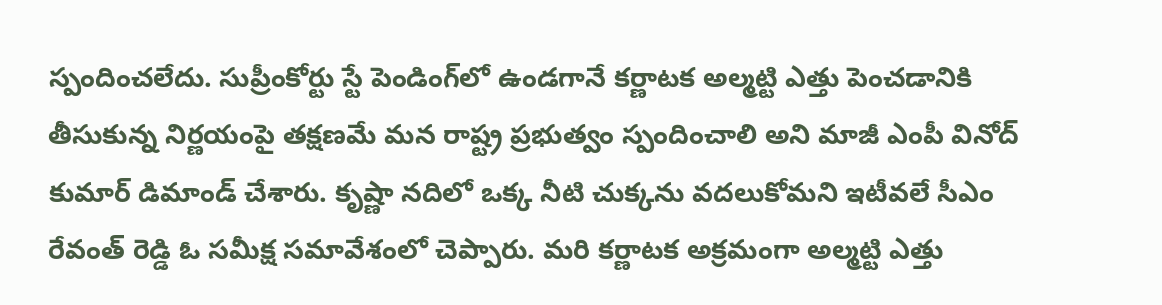స్పందించలేదు. సుప్రీంకోర్టు స్టే పెండింగ్‌లో ఉండగానే కర్ణాటక అల్మ‌ట్టి ఎత్తు పెంచడానికి తీసుకున్న నిర్ణయంపై తక్షణమే మన రాష్ట్ర ప్రభుత్వం స్పందించాలి అని మాజీ ఎంపీ వినోద్ కుమార్ డిమాండ్ చేశారు. కృష్ణా నదిలో ఒక్క నీటి చుక్కను వదలుకోమని ఇటీవలే సీఎం రేవంత్ రెడ్డి ఓ సమీక్ష సమావేశంలో చెప్పారు. మరి కర్ణాటక అక్రమంగా అల్మ‌ట్టి ఎత్తు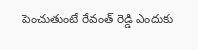పెంచుతుంటే రేవంత్ రెడ్డి ఎందుకు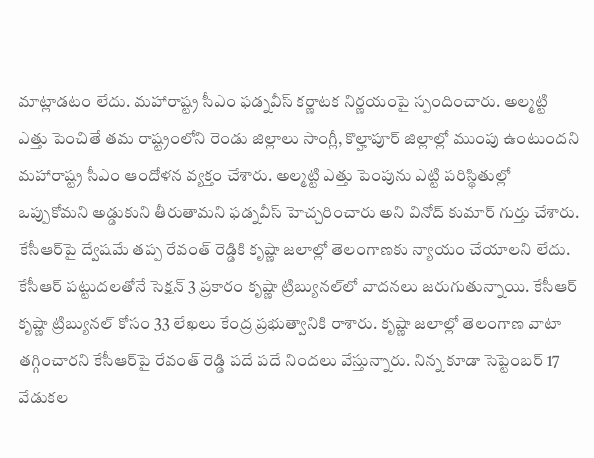మాట్లాడటం లేదు. మహారాష్ట్ర సీఎం ఫడ్నవీస్ కర్ణాటక నిర్ణయంపై స్పందించారు. అల్మ‌ట్టి ఎత్తు పెంచితే తమ రాష్ట్రంలోని రెండు జిల్లాలు సాంగ్లీ, కొల్హాపూర్ జిల్లాల్లో ముంపు ఉంటుందని మహారాష్ట్ర సీఎం ఆందోళన వ్యక్తం చేశారు. అల్మ‌ట్టి ఎత్తు పెంపును ఎట్టి పరిస్థితుల్లో ఒప్పుకోమని అడ్డుకుని తీరుతామని ఫడ్నవీస్ హెచ్చరించారు అని వినోద్ కుమార్ గుర్తు చేశారు. కేసీఆర్‌పై ద్వేషమే తప్ప రేవంత్ రెడ్డికి కృష్ణా జలాల్లో తెలంగాణకు న్యాయం చేయాలని లేదు. కేసీఆర్ పట్టుదలతోనే సెక్షన్ 3 ప్రకారం కృష్ణా ట్రిబ్యునల్‌లో వాదనలు జరుగుతున్నాయి. కేసీఆర్ కృష్ణా ట్రిబ్యునల్ కోసం 33 లేఖలు కేంద్ర ప్రభుత్వానికి రాశారు. కృష్ణా జలాల్లో తెలంగాణ వాటా తగ్గించారని కేసీఆర్‌పై రేవంత్ రెడ్డి పదే పదే నిందలు వేస్తున్నారు. నిన్న కూడా సెప్టెంబర్ 17 వేడుకల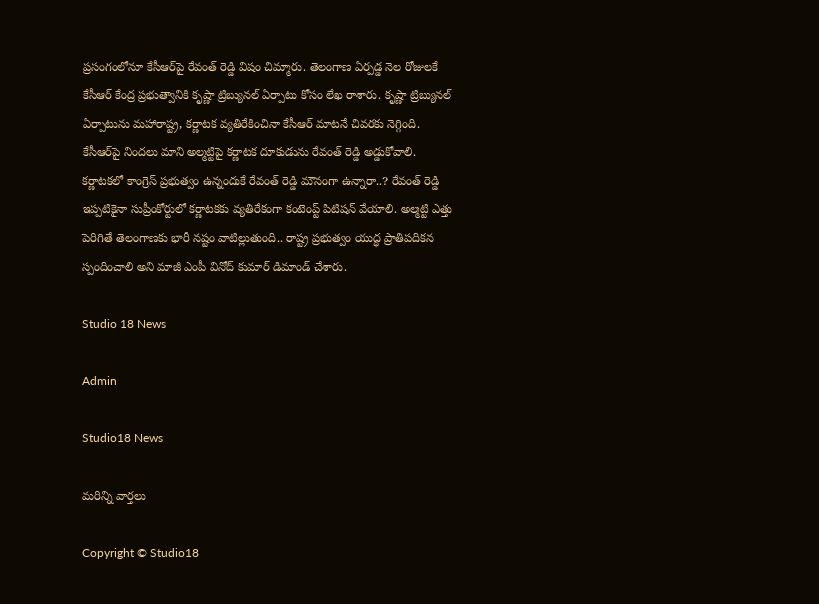ప్రసంగంలోనూ కేసీఆర్‌పై రేవంత్ రెడ్డి విషం చిమ్మారు. తెలంగాణ ఏర్పడ్డ నెల రోజులకే కేసీఆర్ కేంద్ర ప్రభుత్వానికి కృష్ణా ట్రిబ్యునల్ ఏర్పాటు కోసం లేఖ రాశారు. కృష్ణా ట్రిబ్యునల్ ఏర్పాటును మహారాష్ట్ర, కర్ణాటక వ్యతిరేకించినా కేసీఆర్ మాటనే చివరకు నెగ్గింది. కేసీఆర్‌పై నిందలు మాని అల్మ‌ట్టిపై కర్ణాటక దూకుడును రేవంత్ రెడ్డి అడ్డుకోవాలి. కర్ణాటకలో కాంగ్రెస్ ప్రభుత్వం ఉన్నందుకే రేవంత్ రెడ్డి మౌనంగా ఉన్నారా..? రేవంత్ రెడ్డి ఇప్పటికైనా సుప్రీంకోర్టులో కర్ణాటకకు వ్యతిరేకంగా కంటెంప్ట్ పిటిషన్ వేయాలి. అల్మ‌ట్టి ఎత్తు పెరిగితే తెలంగాణకు భారీ నష్టం వాటిల్లుతుంది.. రాష్ట్ర ప్రభుత్వం యుద్ధ ప్రాతిపదికన స్పందించాలి అని మాజీ ఎంపీ వినోద్ కుమార్ డిమాండ్ చేశారు.

Studio 18 News

Admin

Studio18 News

మరిన్ని వార్తలు

Copyright © Studio18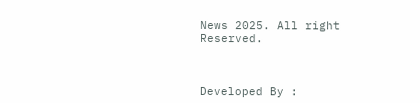News 2025. All right Reserved.



Developed By :